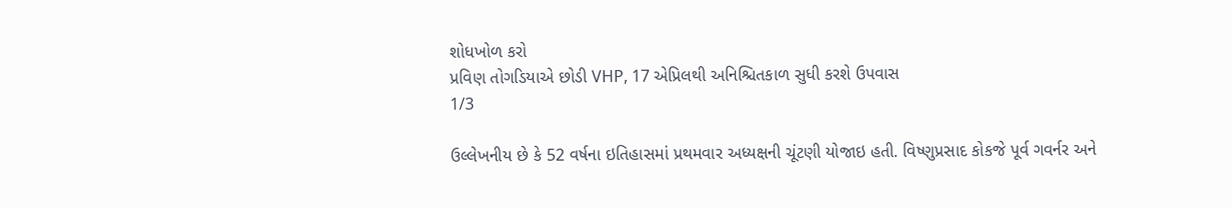શોધખોળ કરો
પ્રવિણ તોગડિયાએ છોડી VHP, 17 એપ્રિલથી અનિશ્ચિતકાળ સુધી કરશે ઉપવાસ
1/3

ઉલ્લેખનીય છે કે 52 વર્ષના ઇતિહાસમાં પ્રથમવાર અધ્યક્ષની ચૂંટણી યોજાઇ હતી. વિષ્ણુપ્રસાદ કોકજે પૂર્વ ગવર્નર અને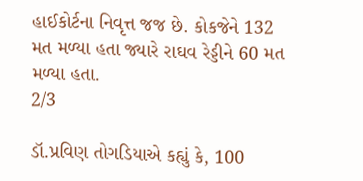હાઈકોર્ટના નિવૃત્ત જજ છે. કોકજેને 132 મત મળ્યા હતા જ્યારે રાઘવ રેડ્ડીને 60 મત મળ્યા હતા.
2/3

ડૉ.પ્રવિણ તોગડિયાએ કહ્યું કે, 100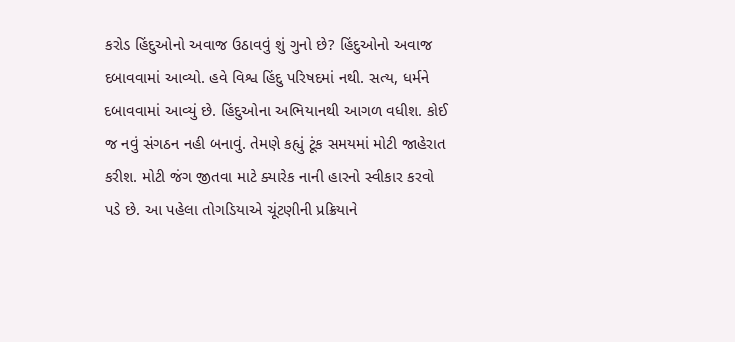કરોડ હિંદુઓનો અવાજ ઉઠાવવું શું ગુનો છે? હિંદુઓનો અવાજ દબાવવામાં આવ્યો. હવે વિશ્વ હિંદુ પરિષદમાં નથી. સત્ય, ધર્મને દબાવવામાં આવ્યું છે. હિંદુઓના અભિયાનથી આગળ વધીશ. કોઈ જ નવું સંગઠન નહી બનાવું. તેમણે કહ્યું ટૂંક સમયમાં મોટી જાહેરાત કરીશ. મોટી જંગ જીતવા માટે ક્યારેક નાની હારનો સ્વીકાર કરવો પડે છે. આ પહેલા તોગડિયાએ ચૂંટણીની પ્રક્રિયાને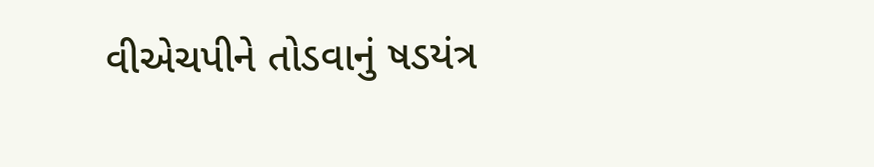વીએચપીને તોડવાનું ષડયંત્ર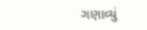ગણાવ્યું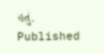હતું.
Published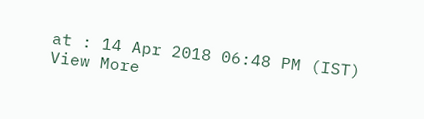at : 14 Apr 2018 06:48 PM (IST)
View More